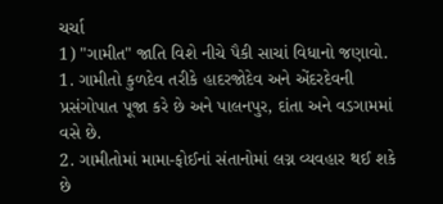ચર્ચા
1) "ગામીત" જાતિ વિશે નીચે પૈકી સાચાં વિધાનો જણાવો.
1. ગામીતો કુળદેવ તરીકે હાદરજોદેવ અને એંદરદેવની પ્રસંગોપાત પૂજા કરે છે અને પાલનપુર, દાંતા અને વડગામમાં વસે છે.
2. ગામીતોમાં મામા-ફોઈનાં સંતાનોમાં લગ્ન વ્યવહાર થઈ શકે છે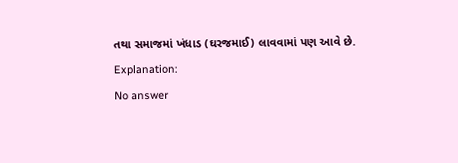તથા સમાજમાં ખંધાડ (ઘરજમાઈ) લાવવામાં પણ આવે છે.
Explanation:
No answer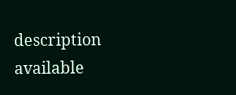description available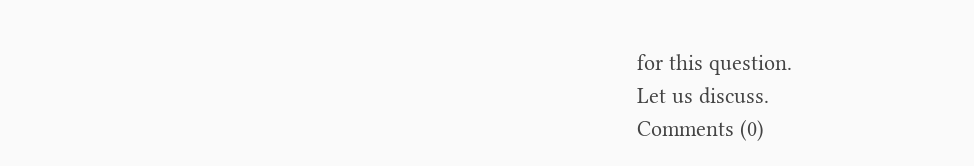for this question.
Let us discuss.
Comments (0)